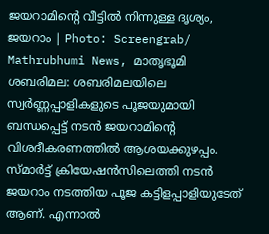ജയറാമിന്റെ വീട്ടിൽ നിന്നുള്ള ദൃശ്യം, ജയറാം | Photo: Screengrab/ Mathrubhumi News, മാതൃഭൂമി
ശബരിമല: ശബരിമലയിലെ സ്വർണ്ണപ്പാളികളുടെ പൂജയുമായി ബന്ധപ്പെട്ട് നടൻ ജയറാമിന്റെ വിശദീകരണത്തിൽ ആശയക്കുഴപ്പം. സ്മാർട്ട് ക്രിയേഷൻസിലെത്തി നടൻ ജയറാം നടത്തിയ പൂജ കട്ടിളപ്പാളിയുടേത് ആണ്. എന്നാൽ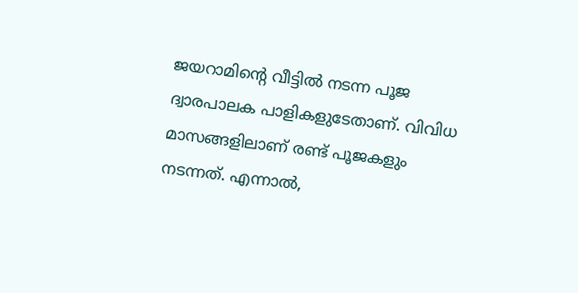ജയറാമിന്റെ വീട്ടിൽ നടന്ന പൂജ ദ്വാരപാലക പാളികളുടേതാണ്. വിവിധ മാസങ്ങളിലാണ് രണ്ട് പൂജകളും നടന്നത്. എന്നാൽ,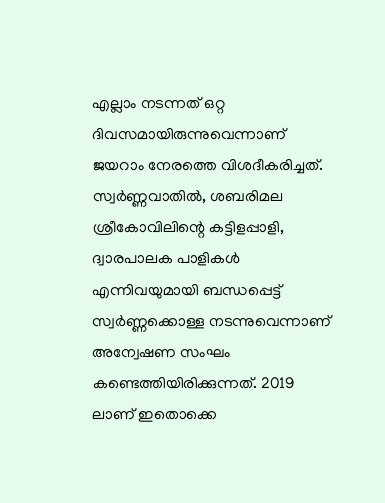എല്ലാം നടന്നത് ഒറ്റ ദിവസമായിരുന്നുവെന്നാണ് ജയറാം നേരത്തെ വിശദീകരിച്ചത്.
സ്വർണ്ണവാതിൽ, ശബരിമല ശ്രീകോവിലിന്റെ കട്ടിളപ്പാളി, ദ്വാരപാലക പാളികൾ എന്നിവയുമായി ബന്ധപ്പെട്ട് സ്വർണ്ണക്കൊള്ള നടന്നുവെന്നാണ് അന്വേഷണ സംഘം കണ്ടെത്തിയിരിക്കുന്നത്. 2019 ലാണ് ഇതൊക്കെ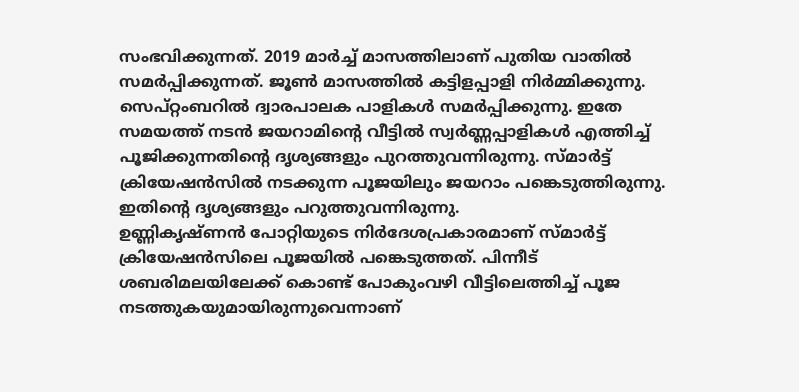സംഭവിക്കുന്നത്. 2019 മാർച്ച് മാസത്തിലാണ് പുതിയ വാതിൽ സമർപ്പിക്കുന്നത്. ജൂൺ മാസത്തിൽ കട്ടിളപ്പാളി നിർമ്മിക്കുന്നു. സെപ്റ്റംബറിൽ ദ്വാരപാലക പാളികൾ സമർപ്പിക്കുന്നു. ഇതേ സമയത്ത് നടൻ ജയറാമിന്റെ വീട്ടിൽ സ്വർണ്ണപ്പാളികൾ എത്തിച്ച് പൂജിക്കുന്നതിന്റെ ദൃശ്യങ്ങളും പുറത്തുവന്നിരുന്നു. സ്മാർട്ട് ക്രിയേഷൻസിൽ നടക്കുന്ന പൂജയിലും ജയറാം പങ്കെടുത്തിരുന്നു. ഇതിന്റെ ദൃശ്യങ്ങളും പറുത്തുവന്നിരുന്നു.
ഉണ്ണികൃഷ്ണൻ പോറ്റിയുടെ നിർദേശപ്രകാരമാണ് സ്മാർട്ട് ക്രിയേഷൻസിലെ പൂജയിൽ പങ്കെടുത്തത്. പിന്നീട് ശബരിമലയിലേക്ക് കൊണ്ട് പോകുംവഴി വീട്ടിലെത്തിച്ച് പൂജ നടത്തുകയുമായിരുന്നുവെന്നാണ്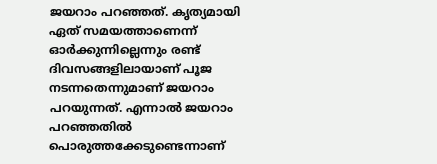ജയറാം പറഞ്ഞത്. കൃത്യമായി ഏത് സമയത്താണെന്ന് ഓർക്കുന്നില്ലെന്നും രണ്ട് ദിവസങ്ങളിലായാണ് പൂജ നടന്നതെന്നുമാണ് ജയറാം പറയുന്നത്. എന്നാൽ ജയറാം പറഞ്ഞതിൽ പൊരുത്തക്കേടുണ്ടെന്നാണ്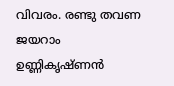വിവരം. രണ്ടു തവണ ജയറാം ഉണ്ണികൃഷ്ണൻ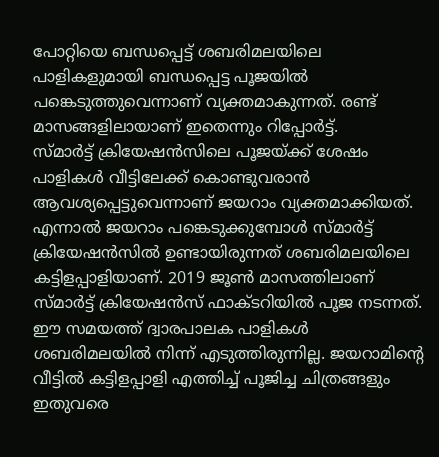പോറ്റിയെ ബന്ധപ്പെട്ട് ശബരിമലയിലെ പാളികളുമായി ബന്ധപ്പെട്ട പൂജയിൽ പങ്കെടുത്തുവെന്നാണ് വ്യക്തമാകുന്നത്. രണ്ട് മാസങ്ങളിലായാണ് ഇതെന്നും റിപ്പോർട്ട്.
സ്മാർട്ട് ക്രിയേഷൻസിലെ പൂജയ്ക്ക് ശേഷം പാളികൾ വീട്ടിലേക്ക് കൊണ്ടുവരാൻ ആവശ്യപ്പെട്ടുവെന്നാണ് ജയറാം വ്യക്തമാക്കിയത്. എന്നാൽ ജയറാം പങ്കെടുക്കുമ്പോൾ സ്മാർട്ട് ക്രിയേഷൻസിൽ ഉണ്ടായിരുന്നത് ശബരിമലയിലെ കട്ടിളപ്പാളിയാണ്. 2019 ജൂൺ മാസത്തിലാണ് സ്മാർട്ട് ക്രിയേഷൻസ് ഫാക്ടറിയിൽ പൂജ നടന്നത്. ഈ സമയത്ത് ദ്വാരപാലക പാളികൾ ശബരിമലയിൽ നിന്ന് എടുത്തിരുന്നില്ല. ജയറാമിന്റെ വീട്ടിൽ കട്ടിളപ്പാളി എത്തിച്ച് പൂജിച്ച ചിത്രങ്ങളും ഇതുവരെ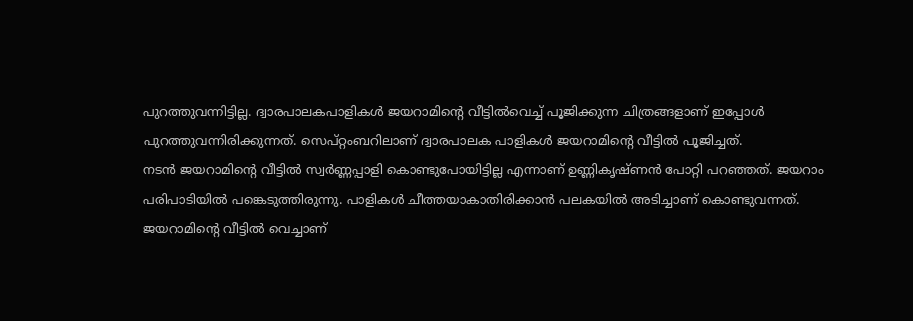പുറത്തുവന്നിട്ടില്ല. ദ്വാരപാലകപാളികൾ ജയറാമിന്റെ വീട്ടിൽവെച്ച് പൂജിക്കുന്ന ചിത്രങ്ങളാണ് ഇപ്പോൾ പുറത്തുവന്നിരിക്കുന്നത്. സെപ്റ്റംബറിലാണ് ദ്വാരപാലക പാളികൾ ജയറാമിന്റെ വീട്ടിൽ പൂജിച്ചത്.
നടൻ ജയറാമിന്റെ വീട്ടിൽ സ്വർണ്ണപ്പാളി കൊണ്ടുപോയിട്ടില്ല എന്നാണ് ഉണ്ണികൃഷ്ണൻ പോറ്റി പറഞ്ഞത്. ജയറാം പരിപാടിയിൽ പങ്കെടുത്തിരുന്നു. പാളികൾ ചീത്തയാകാതിരിക്കാൻ പലകയിൽ അടിച്ചാണ് കൊണ്ടുവന്നത്. ജയറാമിന്റെ വീട്ടിൽ വെച്ചാണ്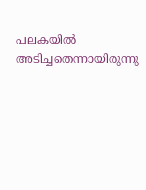പലകയിൽ അടിച്ചതെന്നായിരുന്നു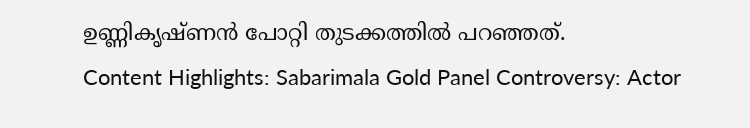ഉണ്ണികൃഷ്ണൻ പോറ്റി തുടക്കത്തിൽ പറഞ്ഞത്.
Content Highlights: Sabarimala Gold Panel Controversy: Actor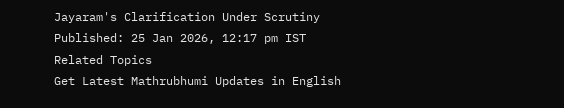Jayaram's Clarification Under Scrutiny
Published: 25 Jan 2026, 12:17 pm IST
Related Topics
Get Latest Mathrubhumi Updates in English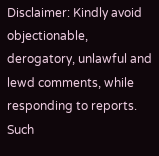Disclaimer: Kindly avoid objectionable, derogatory, unlawful and lewd comments, while responding to reports. Such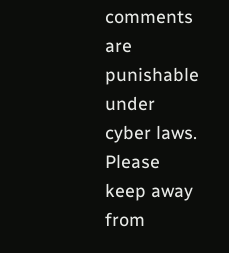comments are punishable under cyber laws. Please keep away from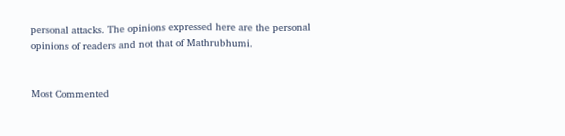personal attacks. The opinions expressed here are the personal opinions of readers and not that of Mathrubhumi.


Most Commented